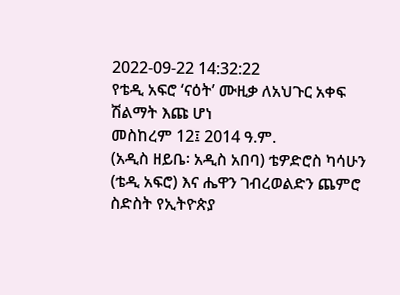2022-09-22 14:32:22
የቴዲ አፍሮ ‘ናዕት’ ሙዚቃ ለአህጉር አቀፍ ሽልማት እጩ ሆነ
መስከረም 12፤ 2014 ዓ.ም.
(አዲስ ዘይቤ፡ አዲስ አበባ) ቴዎድሮስ ካሳሁን (ቴዲ አፍሮ) እና ሔዋን ገብረወልድን ጨምሮ ስድስት የኢትዮጵያ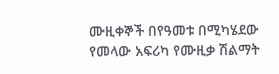ሙዚቀኞች በየዓመቱ በሚካሄደው የመላው አፍሪካ የሙዚቃ ሽልማት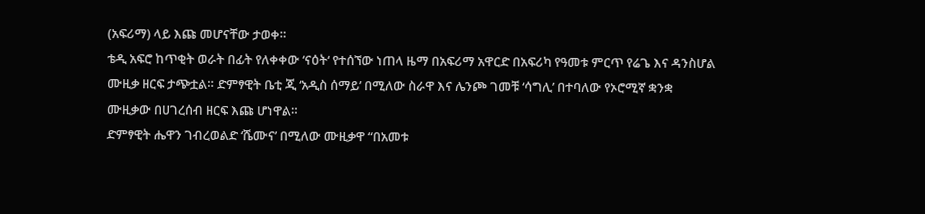(አፍሪማ) ላይ እጩ መሆናቸው ታወቀ።
ቴዲ አፍሮ ከጥቂት ወራት በፊት የለቀቀው ‘ናዕት‘ የተሰኘው ነጠላ ዜማ በአፍሪማ አዋርድ በአፍሪካ የዓመቱ ምርጥ የሬጌ እና ዳንስሆል ሙዚቃ ዘርፍ ታጭቷል። ድምፃዊት ቤቲ ጂ ‘አዲስ ሰማይ’ በሚለው ስራዋ እና ሌንጮ ገመቹ ‘ሳግሊ’ በተባለው የኦሮሚኛ ቋንቋ ሙዚቃው በሀገረሰብ ዘርፍ እጩ ሆነዋል።
ድምፃዊት ሔዋን ገብረወልድ ‘ሼሙና’ በሚለው ሙዚቃዋ “በአመቱ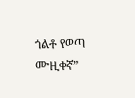ጎልቶ የወጣ ሙዚቀኛ”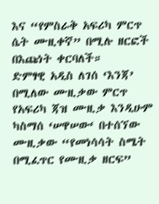እና “የምስራቅ አፍሪካ ምርጥ ሴት ሙዚቀኛ” በሚሉ ዘርፎች በእጩነት ቀርባለች።
ድምፃዊ አዲስ ለገሰ ‘እንጃ’ በሚለው ሙዚቃው ምርጥ የአፍሪካ ጃዝ ሙዚቃ እንዲሁም ካስማሰ ‘ሠዋሠው‘ በተሰኘው ሙዚቃው “የመነሳሳት ስሜት በሚፈጥር የሙዚቃ ዘርፍ”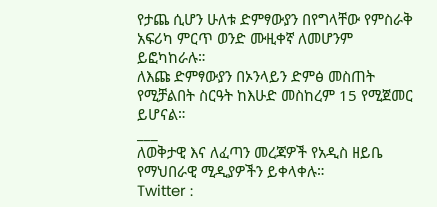የታጨ ሲሆን ሁለቱ ድምፃውያን በየግላቸው የምስራቅ አፍሪካ ምርጥ ወንድ ሙዚቀኛ ለመሆንም ይፎካከራሉ።
ለእጩ ድምፃውያን በኦንላይን ድምፅ መስጠት የሚቻልበት ስርዓት ከእሁድ መስከረም 15 የሚጀመር ይሆናል።
___
ለወቅታዊ እና ለፈጣን መረጃዎች የአዲስ ዘይቤ የማህበራዊ ሚዲያዎችን ይቀላቀሉ።
Twitter :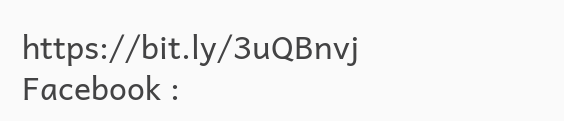https://bit.ly/3uQBnvj
Facebook :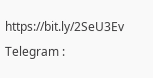https://bit.ly/2SeU3Ev
Telegram :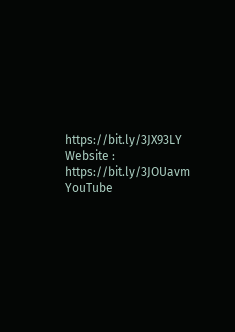https://bit.ly/3JX93LY
Website : https://bit.ly/3JOUavm
YouTube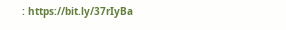: https://bit.ly/37rIyBa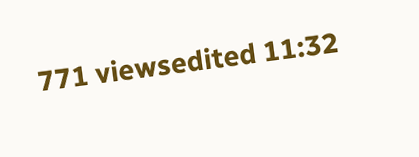771 viewsedited 11:32